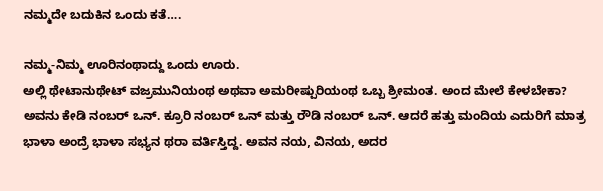ನಮ್ಮದೇ ಬದುಕಿನ ಒಂದು ಕತೆ….

ನಮ್ಮ-ನಿಮ್ಮ ಊರಿನಂಥಾದ್ದು ಒಂದು ಊರು.
ಅಲ್ಲಿ ಥೇಟಾನುಥೇಟ್ ವಜ್ರಮುನಿಯಂಥ ಅಥವಾ ಅಮರೀಷ್ಪುರಿಯಂಥ ಒಬ್ಬ ಶ್ರೀಮಂತ. ಅಂದ ಮೇಲೆ ಕೇಳಬೇಕಾ? ಅವನು ಕೇಡಿ ನಂಬರ್ ಒನ್. ಕ್ರೂರಿ ನಂಬರ್ ಒನ್ ಮತ್ತು ರೌಡಿ ನಂಬರ್ ಒನ್. ಆದರೆ ಹತ್ತು ಮಂದಿಯ ಎದುರಿಗೆ ಮಾತ್ರ ಭಾಳಾ ಅಂದ್ರೆ ಭಾಳಾ ಸಭ್ಯನ ಥರಾ ವರ್ತಿಸ್ತಿದ್ದ. ಅವನ ನಯ, ವಿನಯ, ಅದರ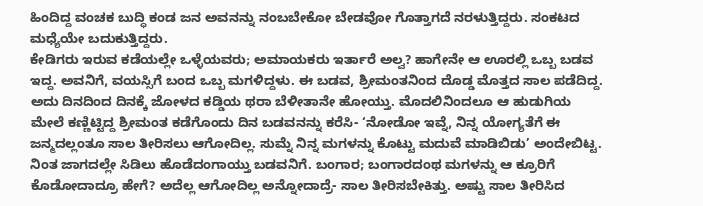ಹಿಂದಿದ್ದ ವಂಚಕ ಬುದ್ಧಿ ಕಂಡ ಜನ ಅವನನ್ನು ನಂಬಬೇಕೋ ಬೇಡವೋ ಗೊತ್ತಾಗದೆ ನರಳುತ್ತಿದ್ದರು. ಸಂಕಟದ ಮಧ್ಯೆಯೇ ಬದುಕುತ್ತಿದ್ದರು.
ಕೇಡಿಗರು ಇರುವ ಕಡೆಯಲ್ಲೇ ಒಳ್ಳೆಯವರು; ಅಮಾಯಕರು ಇರ್ತಾರೆ ಅಲ್ವ? ಹಾಗೇನೇ ಆ ಊರಲ್ಲಿ ಒಬ್ಬ ಬಡವ ಇದ್ದ. ಅವನಿಗೆ, ವಯಸ್ಸಿಗೆ ಬಂದ ಒಬ್ಬ ಮಗಳಿದ್ದಳು. ಈ ಬಡವ, ಶ್ರೀಮಂತನಿಂದ ದೊಡ್ಡ ಮೊತ್ತದ ಸಾಲ ಪಡೆದಿದ್ದ. ಅದು ದಿನದಿಂದ ದಿನಕ್ಕೆ ಜೋಳದ ಕಡ್ಡಿಯ ಥರಾ ಬೆಳೀತಾನೇ ಹೋಯ್ತು. ಮೊದಲಿನಿಂದಲೂ ಆ ಹುಡುಗಿಯ ಮೇಲೆ ಕಣ್ಣಿಟ್ಟಿದ್ದ ಶ್ರೀಮಂತ ಕಡೆಗೊಂದು ದಿನ ಬಡವನನ್ನು ಕರೆಸಿ- ‘ನೋಡೋ ಇವ್ನೆ, ನಿನ್ನ ಯೋಗ್ಯತೆಗೆ ಈ ಜನ್ಮದಲ್ಲಂತೂ ಸಾಲ ತೀರಿಸಲು ಆಗೋದಿಲ್ಲ. ಸುಮ್ನೆ ನಿನ್ನ ಮಗಳನ್ನು ಕೊಟ್ಟು ಮದುವೆ ಮಾಡಿಬಿಡು’ ಅಂದೇಬಿಟ್ಟ.
ನಿಂತ ಜಾಗದಲ್ಲೇ ಸಿಡಿಲು ಹೊಡೆದಂಗಾಯ್ತು ಬಡವನಿಗೆ. ಬಂಗಾರ; ಬಂಗಾರದಂಥ ಮಗಳನ್ನು ಆ ಕ್ರೂರಿಗೆ ಕೊಡೋದಾದ್ರೂ ಹೇಗೆ? ಅದೆಲ್ಲ ಆಗೋದಿಲ್ಲ ಅನ್ನೋದಾದ್ರೆ- ಸಾಲ ತೀರಿಸಬೇಕಿತ್ತು. ಅಷ್ಟು ಸಾಲ ತೀರಿಸಿದ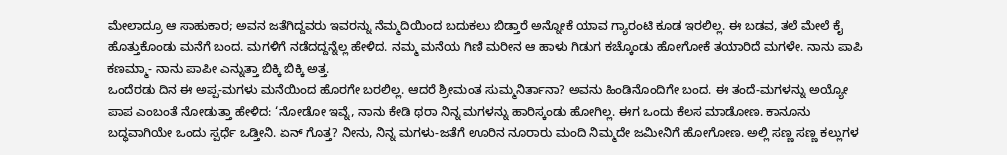ಮೇಲಾದ್ರೂ ಆ ಸಾಹುಕಾರ; ಅವನ ಜತೆಗಿದ್ದವರು ಇವರನ್ನು ನೆಮ್ಮದಿಯಿಂದ ಬದುಕಲು ಬಿಡ್ತಾರೆ ಅನ್ನೋಕೆ ಯಾವ ಗ್ಯಾರಂಟಿ ಕೂಡ ಇರಲಿಲ್ಲ. ಈ ಬಡವ, ತಲೆ ಮೇಲೆ ಕೈ ಹೊತ್ತುಕೊಂಡು ಮನೆಗೆ ಬಂದ. ಮಗಳಿಗೆ ನಡೆದದ್ದನ್ನೆಲ್ಲ ಹೇಳಿದ. ನಮ್ಮ ಮನೆಯ ಗಿಣಿ ಮರೀನ ಆ ಹಾಳು ಗಿಡುಗ ಕಚ್ಕೊಂಡು ಹೋಗೋಕೆ ತಯಾರಿದೆ ಮಗಳೇ. ನಾನು ಪಾಪಿ ಕಣಮ್ಮಾ- ನಾನು ಪಾಪೀ ಎನ್ನುತ್ತಾ ಬಿಕ್ಕಿ ಬಿಕ್ಕಿ ಅತ್ತ.
ಒಂದೆರಡು ದಿನ ಈ ಅಪ್ಪ-ಮಗಳು ಮನೆಯಿಂದ ಹೊರಗೇ ಬರಲಿಲ್ಲ. ಆದರೆ ಶ್ರೀಮಂತ ಸುಮ್ಮನಿರ್ತಾನಾ? ಅವನು ಹಿಂಡಿನೊಂದಿಗೇ ಬಂದ. ಈ ತಂದೆ-ಮಗಳನ್ನು ಅಯ್ಯೋ ಪಾಪ ಎಂಬಂತೆ ನೋಡುತ್ತಾ ಹೇಳಿದ: ‘ನೋಡೋ ಇವ್ನೆ, ನಾನು ಕೇಡಿ ಥರಾ ನಿನ್ನ ಮಗಳನ್ನು ಹಾರಿಸ್ಕಂಡು ಹೋಗಿಲ್ಲ. ಈಗ ಒಂದು ಕೆಲಸ ಮಾಡೋಣ. ಕಾನೂನು ಬದ್ಧವಾಗಿಯೇ ಒಂದು ಸ್ಪರ್ಧೆ ಒಡ್ತೀನಿ. ಏನ್ ಗೊತ್ತ? ನೀನು, ನಿನ್ನ ಮಗಳು-ಜತೆಗೆ ಊರಿನ ನೂರಾರು ಮಂದಿ ನಿಮ್ಮದೇ ಜಮೀನಿಗೆ ಹೋಗೋಣ. ಅಲ್ಲಿ ಸಣ್ಣ ಸಣ್ಣ ಕಲ್ಲುಗಳ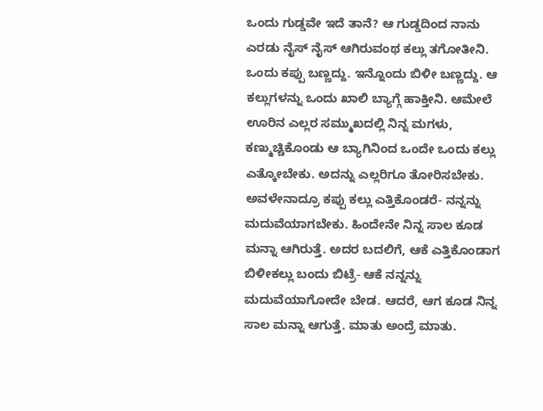ಒಂದು ಗುಡ್ಡವೇ ಇದೆ ತಾನೆ? ಆ ಗುಡ್ಡದಿಂದ ನಾನು ಎರಡು ನೈಸ್ ನೈಸ್ ಆಗಿರುವಂಥ ಕಲ್ಲು ತಗೋತೀನಿ. ಒಂದು ಕಪ್ಪು ಬಣ್ಣದ್ದು. ಇನ್ನೊಂದು ಬಿಳೀ ಬಣ್ಣದ್ದು. ಆ ಕಲ್ಲುಗಳನ್ನು ಒಂದು ಖಾಲಿ ಬ್ಯಾಗ್ಗೆ ಹಾಕ್ತೀನಿ. ಆಮೇಲೆ ಊರಿನ ಎಲ್ಲರ ಸಮ್ಮುಖದಲ್ಲಿ ನಿನ್ನ ಮಗಳು, ಕಣ್ಮುಚ್ಚಿಕೊಂಡು ಆ ಬ್ಯಾಗಿನಿಂದ ಒಂದೇ ಒಂದು ಕಲ್ಲು ಎತ್ಕೋಬೇಕು. ಅದನ್ನು ಎಲ್ಲರಿಗೂ ತೋರಿಸಬೇಕು. ಅವಳೇನಾದ್ರೂ ಕಪ್ಪು ಕಲ್ಲು ಎತ್ತಿಕೊಂಡರೆ- ನನ್ನನ್ನು ಮದುವೆಯಾಗಬೇಕು. ಹಿಂದೇನೇ ನಿನ್ನ ಸಾಲ ಕೂಡ ಮನ್ನಾ ಆಗಿರುತ್ತೆ. ಅದರ ಬದಲಿಗೆ, ಆಕೆ ಎತ್ತಿಕೊಂಡಾಗ ಬಿಳೀಕಲ್ಲು ಬಂದು ಬಿಟ್ರೆ- ಆಕೆ ನನ್ನನ್ನು ಮದುವೆಯಾಗೋದೇ ಬೇಡ. ಆದರೆ, ಆಗ ಕೂಡ ನಿನ್ನ ಸಾಲ ಮನ್ನಾ ಆಗುತ್ತೆ. ಮಾತು ಅಂದ್ರೆ ಮಾತು.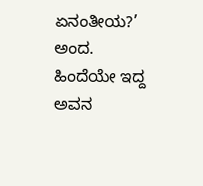ಏನಂತೀಯ?’ ಅಂದ. ಹಿಂದೆಯೇ ಇದ್ದ ಅವನ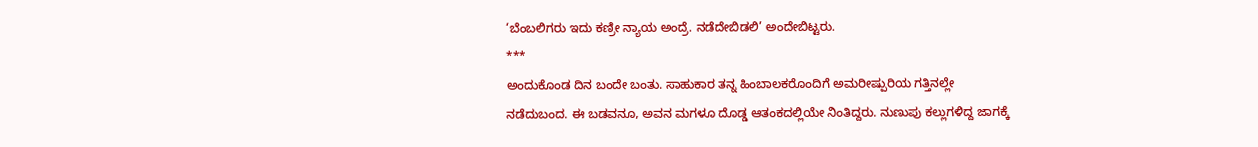‘ಬೆಂಬಲಿಗರು ಇದು ಕಣ್ರೀ ನ್ಯಾಯ ಅಂದ್ರೆ. ನಡೆದೇಬಿಡಲಿ’ ಅಂದೇಬಿಟ್ಟರು.
***
ಅಂದುಕೊಂಡ ದಿನ ಬಂದೇ ಬಂತು. ಸಾಹುಕಾರ ತನ್ನ ಹಿಂಬಾಲಕರೊಂದಿಗೆ ಅಮರೀಷ್ಪುರಿಯ ಗತ್ತಿನಲ್ಲೇ ನಡೆದುಬಂದ. ಈ ಬಡವನೂ, ಅವನ ಮಗಳೂ ದೊಡ್ಡ ಆತಂಕದಲ್ಲಿಯೇ ನಿಂತಿದ್ದರು. ನುಣುಪು ಕಲ್ಲುಗಳಿದ್ದ ಜಾಗಕ್ಕೆ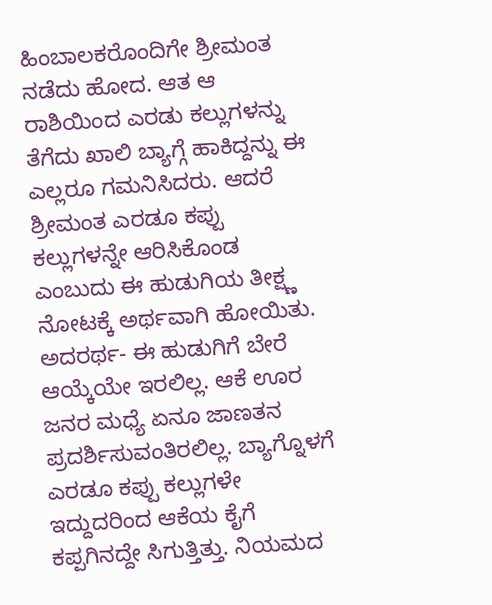ಹಿಂಬಾಲಕರೊಂದಿಗೇ ಶ್ರೀಮಂತ ನಡೆದು ಹೋದ. ಆತ ಆ ರಾಶಿಯಿಂದ ಎರಡು ಕಲ್ಲುಗಳನ್ನು ತೆಗೆದು ಖಾಲಿ ಬ್ಯಾಗ್ಗೆ ಹಾಕಿದ್ದನ್ನು ಈ ಎಲ್ಲರೂ ಗಮನಿಸಿದರು. ಆದರೆ ಶ್ರೀಮಂತ ಎರಡೂ ಕಪ್ಪು ಕಲ್ಲುಗಳನ್ನೇ ಆರಿಸಿಕೊಂಡ ಎಂಬುದು ಈ ಹುಡುಗಿಯ ತೀಕ್ಷ್ಣ ನೋಟಕ್ಕೆ ಅರ್ಥವಾಗಿ ಹೋಯಿತು. ಅದರರ್ಥ- ಈ ಹುಡುಗಿಗೆ ಬೇರೆ ಆಯ್ಕೆಯೇ ಇರಲಿಲ್ಲ. ಆಕೆ ಊರ ಜನರ ಮಧ್ಯೆ ಏನೂ ಜಾಣತನ ಪ್ರದರ್ಶಿಸುವಂತಿರಲಿಲ್ಲ. ಬ್ಯಾಗ್ನೊಳಗೆ ಎರಡೂ ಕಪ್ಪು ಕಲ್ಲುಗಳೇ ಇದ್ದುದರಿಂದ ಆಕೆಯ ಕೈಗೆ ಕಪ್ಪಗಿನದ್ದೇ ಸಿಗುತ್ತಿತ್ತು. ನಿಯಮದ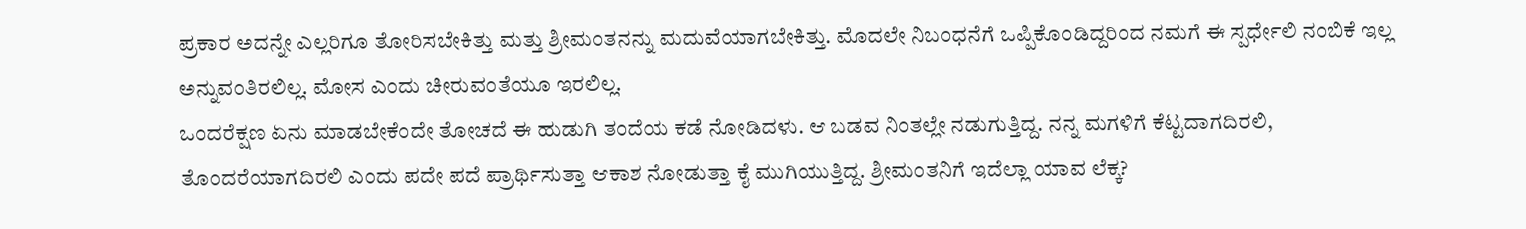ಪ್ರಕಾರ ಅದನ್ನೇ ಎಲ್ಲರಿಗೂ ತೋರಿಸಬೇಕಿತ್ತು ಮತ್ತು ಶ್ರೀಮಂತನನ್ನು ಮದುವೆಯಾಗಬೇಕಿತ್ತು. ಮೊದಲೇ ನಿಬಂಧನೆಗೆ ಒಪ್ಪಿಕೊಂಡಿದ್ದರಿಂದ ನಮಗೆ ಈ ಸ್ಪರ್ಧೇಲಿ ನಂಬಿಕೆ ಇಲ್ಲ ಅನ್ನುವಂತಿರಲಿಲ್ಲ. ಮೋಸ ಎಂದು ಚೀರುವಂತೆಯೂ ಇರಲಿಲ್ಲ.
ಒಂದರೆಕ್ಷಣ ಏನು ಮಾಡಬೇಕೆಂದೇ ತೋಚದೆ ಈ ಹುಡುಗಿ ತಂದೆಯ ಕಡೆ ನೋಡಿದಳು. ಆ ಬಡವ ನಿಂತಲ್ಲೇ ನಡುಗುತ್ತಿದ್ದ. ನನ್ನ ಮಗಳಿಗೆ ಕೆಟ್ಟದಾಗದಿರಲಿ, ತೊಂದರೆಯಾಗದಿರಲಿ ಎಂದು ಪದೇ ಪದೆ ಪ್ರಾರ್ಥಿಸುತ್ತಾ ಆಕಾಶ ನೋಡುತ್ತಾ ಕೈ ಮುಗಿಯುತ್ತಿದ್ದ. ಶ್ರೀಮಂತನಿಗೆ ಇದೆಲ್ಲಾ ಯಾವ ಲೆಕ್ಕ?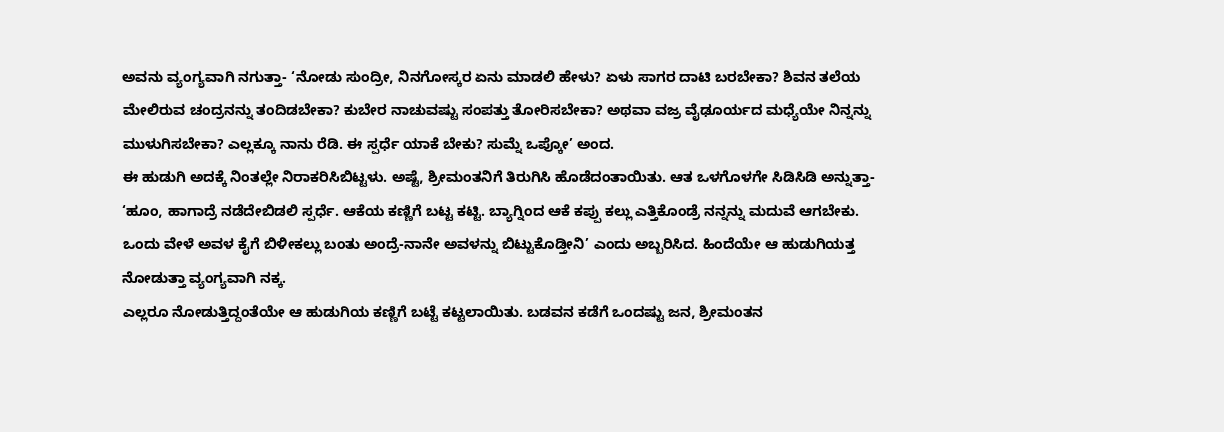ಅವನು ವ್ಯಂಗ್ಯವಾಗಿ ನಗುತ್ತಾ- ‘ನೋಡು ಸುಂದ್ರೀ, ನಿನಗೋಸ್ಕರ ಏನು ಮಾಡಲಿ ಹೇಳು? ಏಳು ಸಾಗರ ದಾಟಿ ಬರಬೇಕಾ? ಶಿವನ ತಲೆಯ ಮೇಲಿರುವ ಚಂದ್ರನನ್ನು ತಂದಿಡಬೇಕಾ? ಕುಬೇರ ನಾಚುವಷ್ಟು ಸಂಪತ್ತು ತೋರಿಸಬೇಕಾ? ಅಥವಾ ವಜ್ರ ವೈಢೂರ್ಯದ ಮಧ್ಯೆಯೇ ನಿನ್ನನ್ನು ಮುಳುಗಿಸಬೇಕಾ? ಎಲ್ಲಕ್ಕೂ ನಾನು ರೆಡಿ. ಈ ಸ್ಪರ್ಧೆ ಯಾಕೆ ಬೇಕು? ಸುಮ್ನೆ ಒಪ್ಕೋ’ ಅಂದ.
ಈ ಹುಡುಗಿ ಅದಕ್ಕೆ ನಿಂತಲ್ಲೇ ನಿರಾಕರಿಸಿಬಿಟ್ಟಳು. ಅಷ್ಟೆ, ಶ್ರೀಮಂತನಿಗೆ ತಿರುಗಿಸಿ ಹೊಡೆದಂತಾಯಿತು. ಆತ ಒಳಗೊಳಗೇ ಸಿಡಿಸಿಡಿ ಅನ್ನುತ್ತಾ- ‘ಹೂಂ, ಹಾಗಾದ್ರೆ ನಡೆದೇಬಿಡಲಿ ಸ್ಪರ್ಧೆ. ಆಕೆಯ ಕಣ್ಣಿಗೆ ಬಟ್ಟ ಕಟ್ಟಿ. ಬ್ಯಾಗ್ನಿಂದ ಆಕೆ ಕಪ್ಪು ಕಲ್ಲು ಎತ್ತಿಕೊಂಡ್ರೆ ನನ್ನನ್ನು ಮದುವೆ ಆಗಬೇಕು. ಒಂದು ವೇಳೆ ಅವಳ ಕೈಗೆ ಬಿಳೀಕಲ್ಲು ಬಂತು ಅಂದ್ರೆ-ನಾನೇ ಅವಳನ್ನು ಬಿಟ್ಟುಕೊಡ್ತೀನಿ’ ಎಂದು ಅಬ್ಬರಿಸಿದ. ಹಿಂದೆಯೇ ಆ ಹುಡುಗಿಯತ್ತ ನೋಡುತ್ತಾ ವ್ಯಂಗ್ಯವಾಗಿ ನಕ್ಕ.
ಎಲ್ಲರೂ ನೋಡುತ್ತಿದ್ದಂತೆಯೇ ಆ ಹುಡುಗಿಯ ಕಣ್ಣಿಗೆ ಬಟ್ಟೆ ಕಟ್ಟಲಾಯಿತು. ಬಡವನ ಕಡೆಗೆ ಒಂದಷ್ಟು ಜನ, ಶ್ರೀಮಂತನ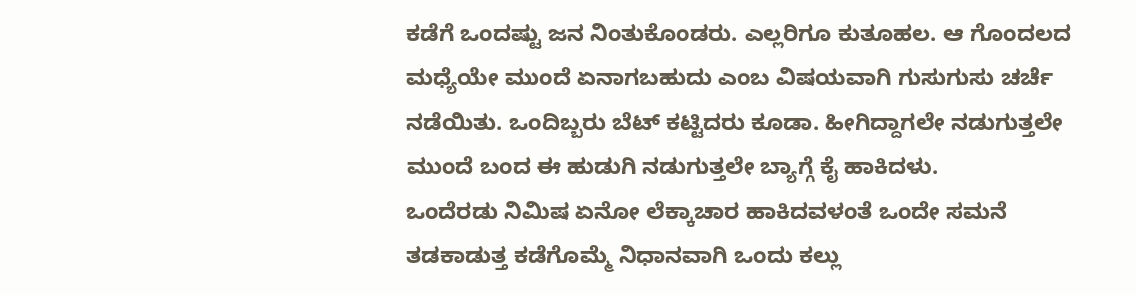ಕಡೆಗೆ ಒಂದಷ್ಟು ಜನ ನಿಂತುಕೊಂಡರು. ಎಲ್ಲರಿಗೂ ಕುತೂಹಲ. ಆ ಗೊಂದಲದ ಮಧ್ಯೆಯೇ ಮುಂದೆ ಏನಾಗಬಹುದು ಎಂಬ ವಿಷಯವಾಗಿ ಗುಸುಗುಸು ಚರ್ಚೆ ನಡೆಯಿತು. ಒಂದಿಬ್ಬರು ಬೆಟ್ ಕಟ್ಟಿದರು ಕೂಡಾ. ಹೀಗಿದ್ದಾಗಲೇ ನಡುಗುತ್ತಲೇ ಮುಂದೆ ಬಂದ ಈ ಹುಡುಗಿ ನಡುಗುತ್ತಲೇ ಬ್ಯಾಗ್ಗೆ ಕೈ ಹಾಕಿದಳು.
ಒಂದೆರಡು ನಿಮಿಷ ಏನೋ ಲೆಕ್ಕಾಚಾರ ಹಾಕಿದವಳಂತೆ ಒಂದೇ ಸಮನೆ ತಡಕಾಡುತ್ತ ಕಡೆಗೊಮ್ಮೆ ನಿಧಾನವಾಗಿ ಒಂದು ಕಲ್ಲು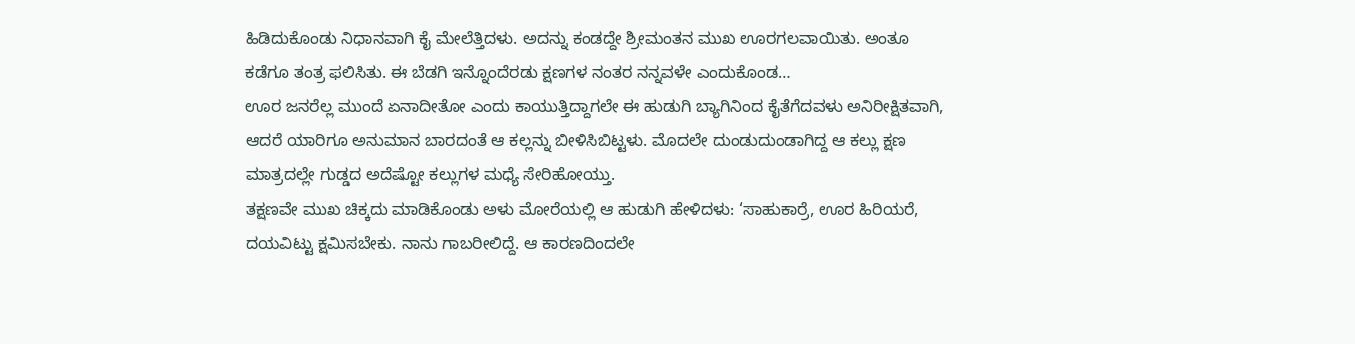ಹಿಡಿದುಕೊಂಡು ನಿಧಾನವಾಗಿ ಕೈ ಮೇಲೆತ್ತಿದಳು. ಅದನ್ನು ಕಂಡದ್ದೇ ಶ್ರೀಮಂತನ ಮುಖ ಊರಗಲವಾಯಿತು. ಅಂತೂ ಕಡೆಗೂ ತಂತ್ರ ಫಲಿಸಿತು. ಈ ಬೆಡಗಿ ಇನ್ನೊಂದೆರಡು ಕ್ಷಣಗಳ ನಂತರ ನನ್ನವಳೇ ಎಂದುಕೊಂಡ…
ಊರ ಜನರೆಲ್ಲ ಮುಂದೆ ಏನಾದೀತೋ ಎಂದು ಕಾಯುತ್ತಿದ್ದಾಗಲೇ ಈ ಹುಡುಗಿ ಬ್ಯಾಗಿನಿಂದ ಕೈತೆಗೆದವಳು ಅನಿರೀಕ್ಷಿತವಾಗಿ, ಆದರೆ ಯಾರಿಗೂ ಅನುಮಾನ ಬಾರದಂತೆ ಆ ಕಲ್ಲನ್ನು ಬೀಳಿಸಿಬಿಟ್ಟಳು. ಮೊದಲೇ ದುಂಡುದುಂಡಾಗಿದ್ದ ಆ ಕಲ್ಲು ಕ್ಷಣ ಮಾತ್ರದಲ್ಲೇ ಗುಡ್ಡದ ಅದೆಷ್ಟೋ ಕಲ್ಲುಗಳ ಮಧ್ಯೆ ಸೇರಿಹೋಯ್ತು.
ತಕ್ಷಣವೇ ಮುಖ ಚಿಕ್ಕದು ಮಾಡಿಕೊಂಡು ಅಳು ಮೋರೆಯಲ್ಲಿ ಆ ಹುಡುಗಿ ಹೇಳಿದಳು: ‘ಸಾಹುಕಾರ್ರೆ, ಊರ ಹಿರಿಯರೆ, ದಯವಿಟ್ಟು ಕ್ಷಮಿಸಬೇಕು. ನಾನು ಗಾಬರೀಲಿದ್ದೆ. ಆ ಕಾರಣದಿಂದಲೇ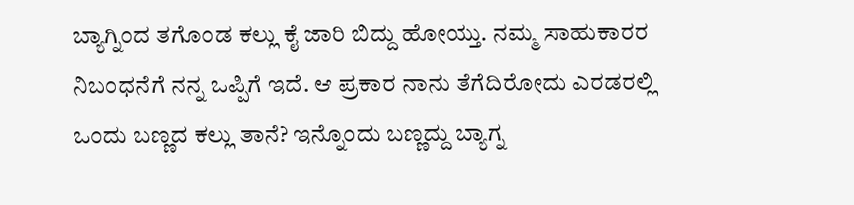ಬ್ಯಾಗ್ನಿಂದ ತಗೊಂಡ ಕಲ್ಲು ಕೈ ಜಾರಿ ಬಿದ್ದು ಹೋಯ್ತು. ನಮ್ಮ ಸಾಹುಕಾರರ ನಿಬಂಧನೆಗೆ ನನ್ನ ಒಪ್ಪಿಗೆ ಇದೆ. ಆ ಪ್ರಕಾರ ನಾನು ತೆಗೆದಿರೋದು ಎರಡರಲ್ಲಿ ಒಂದು ಬಣ್ಣದ ಕಲ್ಲು ತಾನೆ? ಇನ್ನೊಂದು ಬಣ್ಣದ್ದು ಬ್ಯಾಗ್ನ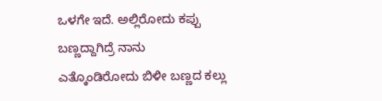ಒಳಗೇ ಇದೆ. ಅಲ್ಲಿರೋದು ಕಪ್ಪು ಬಣ್ಣದ್ದಾಗಿದ್ರೆ ನಾನು ಎತ್ಕೊಂಡಿರೋದು ಬಿಳೀ ಬಣ್ಣದ ಕಲ್ಲು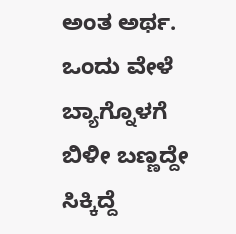ಅಂತ ಅರ್ಥ. ಒಂದು ವೇಳೆ ಬ್ಯಾಗ್ನೊಳಗೆ ಬಿಳೀ ಬಣ್ಣದ್ದೇ ಸಿಕ್ಕಿದ್ದೆ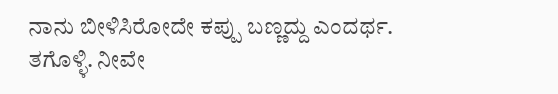ನಾನು ಬೀಳಿಸಿರೋದೇ ಕಪ್ಪು ಬಣ್ಣದ್ದು ಎಂದರ್ಥ. ತಗೊಳ್ಳಿ. ನೀವೇ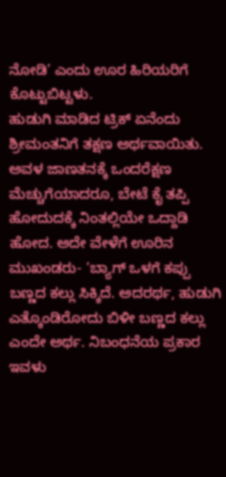ನೋಡಿ’ ಎಂದು ಊರ ಹಿರಿಯರಿಗೆ ಕೊಟ್ಟುಬಿಟ್ಟಳು.
ಹುಡುಗಿ ಮಾಡಿದ ಟ್ರಿಕ್ ಏನೆಂದು ಶ್ರೀಮಂತನಿಗೆ ತಕ್ಷಣ ಅರ್ಥವಾಯಿತು. ಅವಳ ಜಾಣತನಕ್ಕೆ ಒಂದರೆಕ್ಷಣ ಮೆಚ್ಚುಗೆಯಾದರೂ, ಬೇಟೆ ಕೈ ತಪ್ಪಿ ಹೋದುದಕ್ಕೆ ನಿಂತಲ್ಲಿಯೇ ಒದ್ದಾಡಿ ಹೋದ. ಅದೇ ವೇಳೆಗೆ ಊರಿನ ಮುಖಂಡರು- ‘ಬ್ಯಾಗ್ ಒಳಗೆ ಕಪ್ಪು ಬಣ್ಣದ ಕಲ್ಲು ಸಿಕ್ಕಿದೆ. ಅದರರ್ಥ, ಹುಡುಗಿ ಎತ್ಕೊಂಡಿರೋದು ಬಿಳೀ ಬಣ್ಣದ ಕಲ್ಲು ಎಂದೇ ಅರ್ಥ. ನಿಬಂಧನೆಯ ಪ್ರಕಾರ ಇವಳು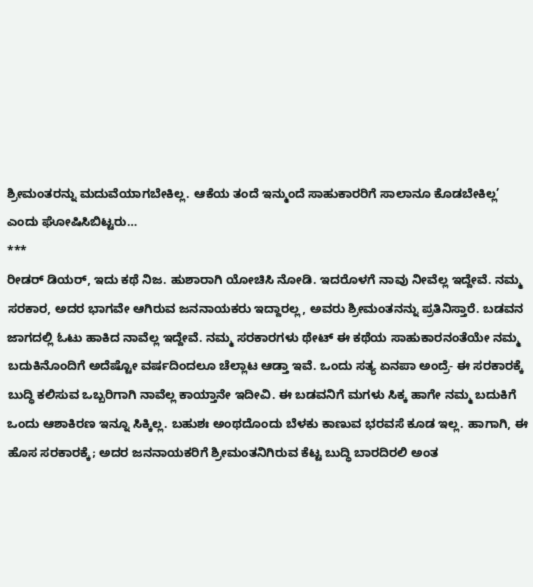ಶ್ರೀಮಂತರನ್ನು ಮದುವೆಯಾಗಬೇಕಿಲ್ಲ. ಆಕೆಯ ತಂದೆ ಇನ್ಮುಂದೆ ಸಾಹುಕಾರರಿಗೆ ಸಾಲಾನೂ ಕೊಡಬೇಕಿಲ್ಲ’ ಎಂದು ಘೋಷಿಸಿಬಿಟ್ಟರು…
***
ರೀಡರ್ ಡಿಯರ್, ಇದು ಕಥೆ ನಿಜ. ಹುಶಾರಾಗಿ ಯೋಚಿಸಿ ನೋಡಿ. ಇದರೊಳಗೆ ನಾವು ನೀವೆಲ್ಲ ಇದ್ದೇವೆ. ನಮ್ಮ ಸರಕಾರ, ಅದರ ಭಾಗವೇ ಆಗಿರುವ ಜನನಾಯಕರು ಇದ್ದಾರಲ್ಲ, ಅವರು ಶ್ರೀಮಂತನನ್ನು ಪ್ರತಿನಿಸ್ತಾರೆ. ಬಡವನ ಜಾಗದಲ್ಲಿ ಓಟು ಹಾಕಿದ ನಾವೆಲ್ಲ ಇದ್ದೇವೆ. ನಮ್ಮ ಸರಕಾರಗಳು ಥೇಟ್ ಈ ಕಥೆಯ ಸಾಹುಕಾರನಂತೆಯೇ ನಮ್ಮ ಬದುಕಿನೊಂದಿಗೆ ಅದೆಷ್ಟೋ ವರ್ಷದಿಂದಲೂ ಚೆಲ್ಲಾಟ ಆಡ್ತಾ ಇವೆ. ಒಂದು ಸತ್ಯ ಏನಪಾ ಅಂದ್ರೆ- ಈ ಸರಕಾರಕ್ಕೆ ಬುದ್ಧಿ ಕಲಿಸುವ ಒಬ್ಬರಿಗಾಗಿ ನಾವೆಲ್ಲ ಕಾಯ್ತಾನೇ ಇದೀವಿ. ಈ ಬಡವನಿಗೆ ಮಗಳು ಸಿಕ್ಕ ಹಾಗೇ ನಮ್ಮ ಬದುಕಿಗೆ ಒಂದು ಆಶಾಕಿರಣ ಇನ್ನೂ ಸಿಕ್ಕಿಲ್ಲ. ಬಹುಶಃ ಅಂಥದೊಂದು ಬೆಳಕು ಕಾಣುವ ಭರವಸೆ ಕೂಡ ಇಲ್ಲ. ಹಾಗಾಗಿ, ಈ ಹೊಸ ಸರಕಾರಕ್ಕೆ; ಅದರ ಜನನಾಯಕರಿಗೆ ಶ್ರೀಮಂತನಿಗಿರುವ ಕೆಟ್ಟ ಬುದ್ಧಿ ಬಾರದಿರಲಿ ಅಂತ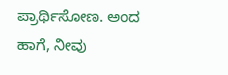ಪ್ರಾರ್ಥಿಸೋಣ. ಅಂದ ಹಾಗೆ, ನೀವು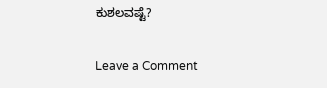ಕುಶಲವಷ್ಟೆ?

Leave a Comment